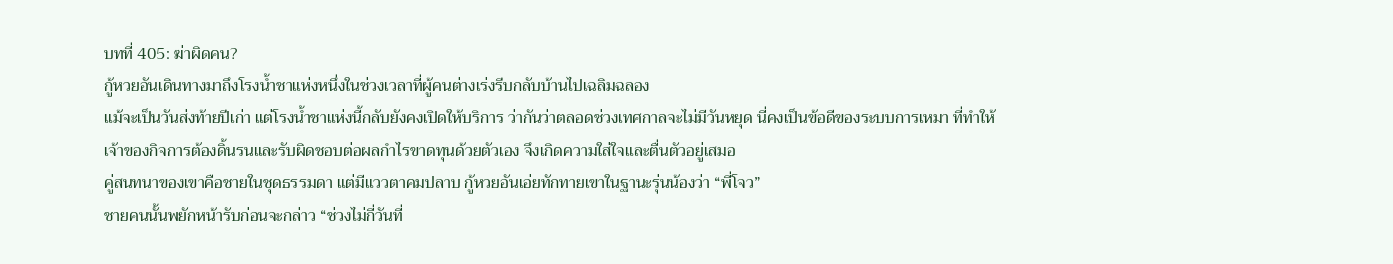บทที่ 405: ฆ่าผิดคน?
กู้หวยอันเดินทางมาถึงโรงน้ำชาแห่งหนึ่งในช่วงเวลาที่ผู้คนต่างเร่งรีบกลับบ้านไปเฉลิมฉลอง
แม้จะเป็นวันส่งท้ายปีเก่า แต่โรงน้ำชาแห่งนี้กลับยังคงเปิดให้บริการ ว่ากันว่าตลอดช่วงเทศกาลจะไม่มีวันหยุด นี่คงเป็นข้อดีของระบบการเหมา ที่ทำให้เจ้าของกิจการต้องดิ้นรนและรับผิดชอบต่อผลกำไรขาดทุนด้วยตัวเอง จึงเกิดความใส่ใจและตื่นตัวอยู่เสมอ
คู่สนทนาของเขาคือชายในชุดธรรมดา แต่มีแววตาคมปลาบ กู้หวยอันเอ่ยทักทายเขาในฐานะรุ่นน้องว่า “พี่โจว”
ชายคนนั้นพยักหน้ารับก่อนจะกล่าว “ช่วงไม่กี่วันที่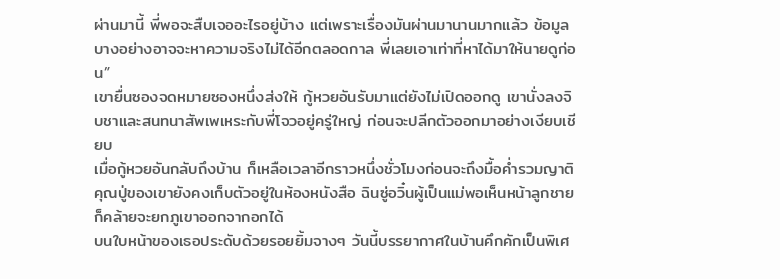ผ่านมานี้ พี่พอจะสืบเจออะไรอยู่บ้าง แต่เพราะเรื่องมันผ่านมานานมากแล้ว ข้อมูลบางอย่างอาจจะหาความจริงไม่ได้อีกตลอดกาล พี่เลยเอาเท่าที่หาได้มาให้นายดูก่อน”
เขายื่นซองจดหมายซองหนึ่งส่งให้ กู้หวยอันรับมาแต่ยังไม่เปิดออกดู เขานั่งลงจิบชาและสนทนาสัพเพเหระกับพี่โจวอยู่ครู่ใหญ่ ก่อนจะปลีกตัวออกมาอย่างเงียบเชียบ
เมื่อกู้หวยอันกลับถึงบ้าน ก็เหลือเวลาอีกราวหนึ่งชั่วโมงก่อนจะถึงมื้อค่ำรวมญาติ คุณปู่ของเขายังคงเก็บตัวอยู่ในห้องหนังสือ ฉินซู่อวิ๋นผู้เป็นแม่พอเห็นหน้าลูกชายก็คล้ายจะยกภูเขาออกจากอกได้
บนใบหน้าของเธอประดับด้วยรอยยิ้มจางๆ วันนี้บรรยากาศในบ้านคึกคักเป็นพิเศ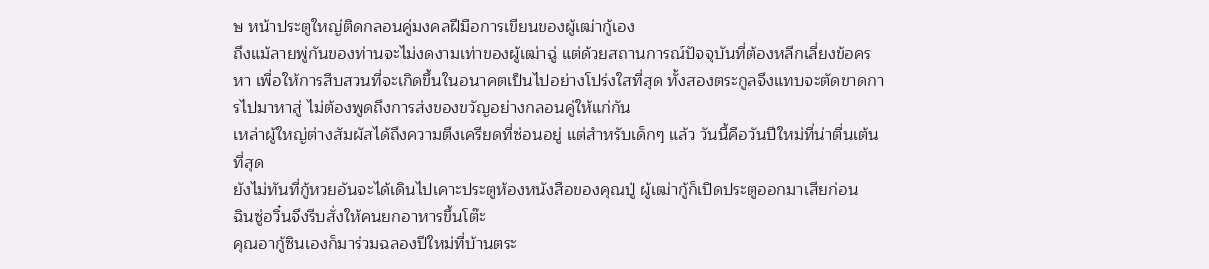ษ หน้าประตูใหญ่ติดกลอนคู่มงคลฝีมือการเขียนของผู้เฒ่ากู้เอง
ถึงแม้ลายพู่กันของท่านจะไม่งดงามเท่าของผู้เฒ่าฉู่ แต่ด้วยสถานการณ์ปัจจุบันที่ต้องหลีกเลี่ยงข้อครหา เพื่อให้การสืบสวนที่จะเกิดขึ้นในอนาคตเป็นไปอย่างโปร่งใสที่สุด ทั้งสองตระกูลจึงแทบจะตัดขาดการไปมาหาสู่ ไม่ต้องพูดถึงการส่งของขวัญอย่างกลอนคู่ให้แก่กัน
เหล่าผู้ใหญ่ต่างสัมผัสได้ถึงความตึงเครียดที่ซ่อนอยู่ แต่สำหรับเด็กๆ แล้ว วันนี้คือวันปีใหม่ที่น่าตื่นเต้นที่สุด
ยังไม่ทันที่กู้หวยอันจะได้เดินไปเคาะประตูห้องหนังสือของคุณปู่ ผู้เฒ่ากู้ก็เปิดประตูออกมาเสียก่อน
ฉินซู่อวิ๋นจึงรีบสั่งให้คนยกอาหารขึ้นโต๊ะ
คุณอากู้ซินเองก็มาร่วมฉลองปีใหม่ที่บ้านตระ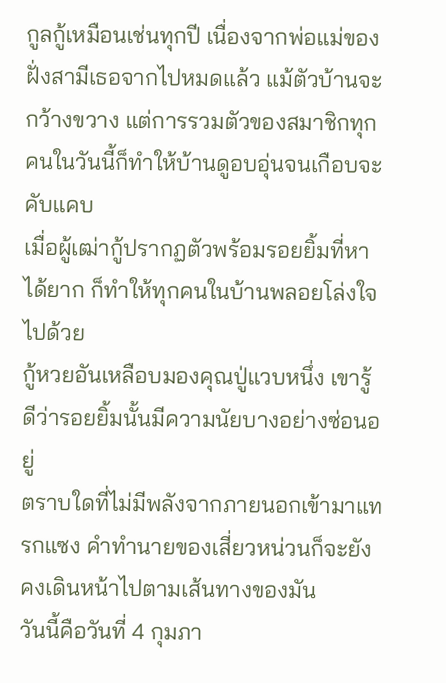กูลกู้เหมือนเช่นทุกปี เนื่องจากพ่อแม่ของฝั่งสามีเธอจากไปหมดแล้ว แม้ตัวบ้านจะกว้างขวาง แต่การรวมตัวของสมาชิกทุกคนในวันนี้ก็ทำให้บ้านดูอบอุ่นจนเกือบจะคับแคบ
เมื่อผู้เฒ่ากู้ปรากฏตัวพร้อมรอยยิ้มที่หาได้ยาก ก็ทำให้ทุกคนในบ้านพลอยโล่งใจไปด้วย
กู้หวยอันเหลือบมองคุณปู่แวบหนึ่ง เขารู้ดีว่ารอยยิ้มนั้นมีความนัยบางอย่างซ่อนอยู่
ตราบใดที่ไม่มีพลังจากภายนอกเข้ามาแทรกแซง คำทำนายของเสี่ยวหน่วนก็จะยังคงเดินหน้าไปตามเส้นทางของมัน
วันนี้คือวันที่ 4 กุมภา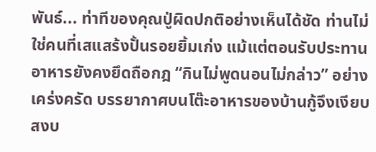พันธ์... ท่าทีของคุณปู่ผิดปกติอย่างเห็นได้ชัด ท่านไม่ใช่คนที่เสแสร้งปั้นรอยยิ้มเก่ง แม้แต่ตอนรับประทานอาหารยังคงยึดถือกฎ “กินไม่พูดนอนไม่กล่าว” อย่างเคร่งครัด บรรยากาศบนโต๊ะอาหารของบ้านกู้จึงเงียบสงบ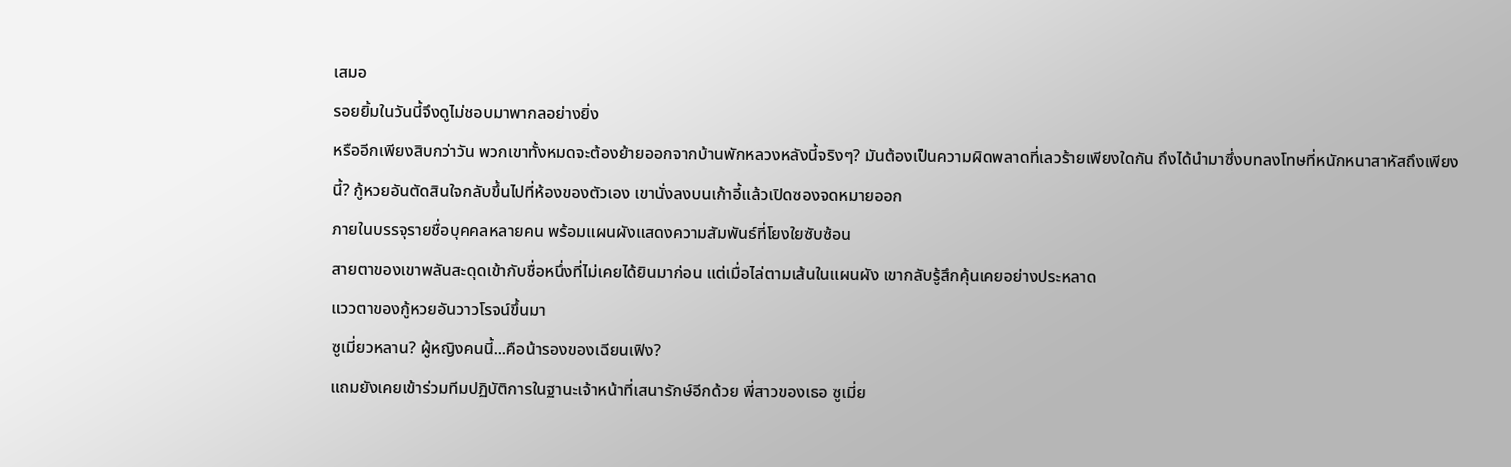เสมอ
รอยยิ้มในวันนี้จึงดูไม่ชอบมาพากลอย่างยิ่ง
หรืออีกเพียงสิบกว่าวัน พวกเขาทั้งหมดจะต้องย้ายออกจากบ้านพักหลวงหลังนี้จริงๆ? มันต้องเป็นความผิดพลาดที่เลวร้ายเพียงใดกัน ถึงได้นำมาซึ่งบทลงโทษที่หนักหนาสาหัสถึงเพียงนี้? กู้หวยอันตัดสินใจกลับขึ้นไปที่ห้องของตัวเอง เขานั่งลงบนเก้าอี้แล้วเปิดซองจดหมายออก
ภายในบรรจุรายชื่อบุคคลหลายคน พร้อมแผนผังแสดงความสัมพันธ์ที่โยงใยซับซ้อน
สายตาของเขาพลันสะดุดเข้ากับชื่อหนึ่งที่ไม่เคยได้ยินมาก่อน แต่เมื่อไล่ตามเส้นในแผนผัง เขากลับรู้สึกคุ้นเคยอย่างประหลาด
แววตาของกู้หวยอันวาวโรจน์ขึ้นมา
ซูเมี่ยวหลาน? ผู้หญิงคนนี้...คือน้ารองของเฉียนเฟิง?
แถมยังเคยเข้าร่วมทีมปฏิบัติการในฐานะเจ้าหน้าที่เสนารักษ์อีกด้วย พี่สาวของเธอ ซูเมี่ย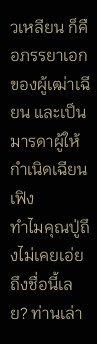วเหลียน ก็คือภรรยาเอกของผู้เฒ่าเฉียน และเป็นมารดาผู้ให้กำเนิดเฉียนเฟิง
ทำไมคุณปู่ถึงไม่เคยเอ่ยถึงชื่อนี้เลย? ท่านเล่า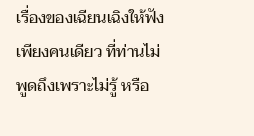เรื่องของเฉียนเฉิงให้ฟังเพียงคนเดียว ที่ท่านไม่พูดถึงเพราะไม่รู้ หรือ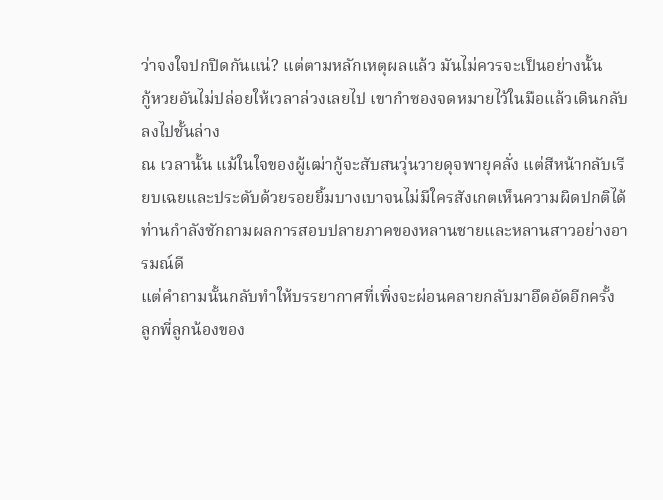ว่าจงใจปกปิดกันแน่? แต่ตามหลักเหตุผลแล้ว มันไม่ควรจะเป็นอย่างนั้น
กู้หวยอันไม่ปล่อยให้เวลาล่วงเลยไป เขากำซองจดหมายไว้ในมือแล้วเดินกลับลงไปชั้นล่าง
ณ เวลานั้น แม้ในใจของผู้เฒ่ากู้จะสับสนวุ่นวายดุจพายุคลั่ง แต่สีหน้ากลับเรียบเฉยและประดับด้วยรอยยิ้มบางเบาจนไม่มีใครสังเกตเห็นความผิดปกติได้
ท่านกำลังซักถามผลการสอบปลายภาคของหลานชายและหลานสาวอย่างอารมณ์ดี
แต่คำถามนั้นกลับทำให้บรรยากาศที่เพิ่งจะผ่อนคลายกลับมาอึดอัดอีกครั้ง
ลูกพี่ลูกน้องของ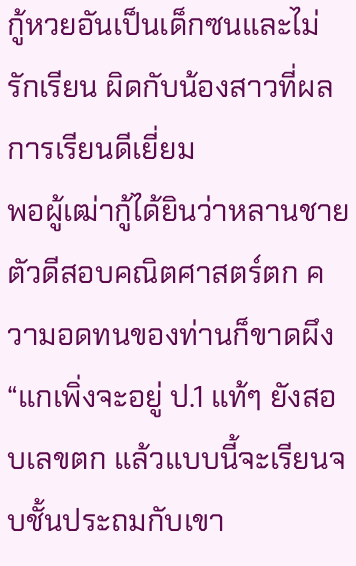กู้หวยอันเป็นเด็กซนและไม่รักเรียน ผิดกับน้องสาวที่ผลการเรียนดีเยี่ยม
พอผู้เฒ่ากู้ได้ยินว่าหลานชายตัวดีสอบคณิตศาสตร์ตก ความอดทนของท่านก็ขาดผึง “แกเพิ่งจะอยู่ ป.1 แท้ๆ ยังสอบเลขตก แล้วแบบนี้จะเรียนจบชั้นประถมกับเขา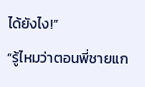ได้ยังไง!”
“รู้ไหมว่าตอนพี่ชายแก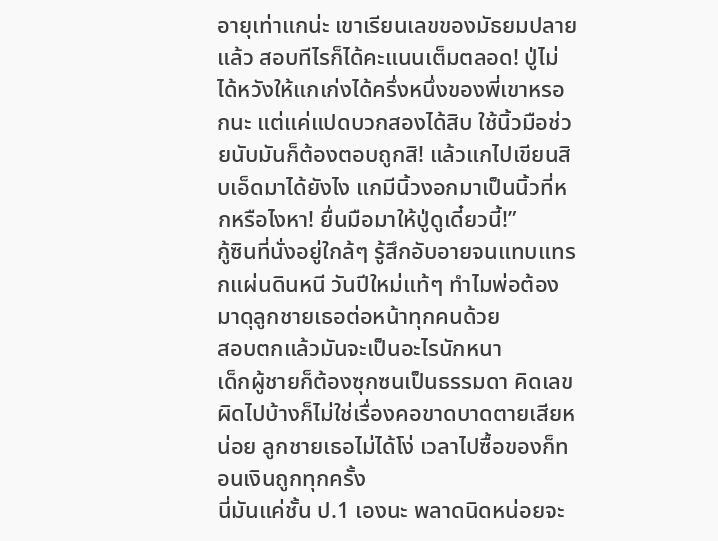อายุเท่าแกน่ะ เขาเรียนเลขของมัธยมปลายแล้ว สอบทีไรก็ได้คะแนนเต็มตลอด! ปู่ไม่ได้หวังให้แกเก่งได้ครึ่งหนึ่งของพี่เขาหรอกนะ แต่แค่แปดบวกสองได้สิบ ใช้นิ้วมือช่วยนับมันก็ต้องตอบถูกสิ! แล้วแกไปเขียนสิบเอ็ดมาได้ยังไง แกมีนิ้วงอกมาเป็นนิ้วที่หกหรือไงหา! ยื่นมือมาให้ปู่ดูเดี๋ยวนี้!”
กู้ซินที่นั่งอยู่ใกล้ๆ รู้สึกอับอายจนแทบแทรกแผ่นดินหนี วันปีใหม่แท้ๆ ทำไมพ่อต้องมาดุลูกชายเธอต่อหน้าทุกคนด้วย
สอบตกแล้วมันจะเป็นอะไรนักหนา
เด็กผู้ชายก็ต้องซุกซนเป็นธรรมดา คิดเลขผิดไปบ้างก็ไม่ใช่เรื่องคอขาดบาดตายเสียหน่อย ลูกชายเธอไม่ได้โง่ เวลาไปซื้อของก็ทอนเงินถูกทุกครั้ง
นี่มันแค่ชั้น ป.1 เองนะ พลาดนิดหน่อยจะ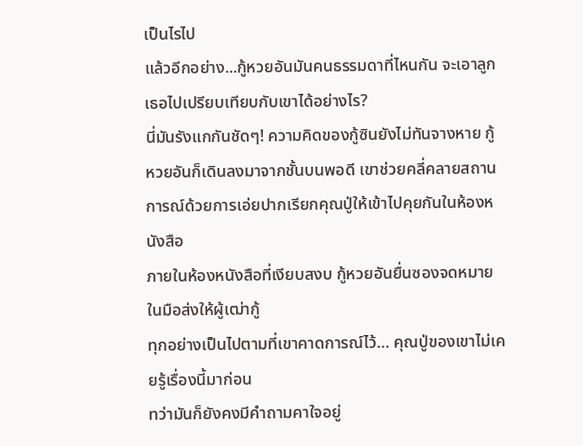เป็นไรไป
แล้วอีกอย่าง...กู้หวยอันมันคนธรรมดาที่ไหนกัน จะเอาลูกเธอไปเปรียบเทียบกับเขาได้อย่างไร?
นี่มันรังแกกันชัดๆ! ความคิดของกู้ซินยังไม่ทันจางหาย กู้หวยอันก็เดินลงมาจากชั้นบนพอดี เขาช่วยคลี่คลายสถานการณ์ด้วยการเอ่ยปากเรียกคุณปู่ให้เข้าไปคุยกันในห้องหนังสือ
ภายในห้องหนังสือที่เงียบสงบ กู้หวยอันยื่นซองจดหมายในมือส่งให้ผู้เฒ่ากู้
ทุกอย่างเป็นไปตามที่เขาคาดการณ์ไว้… คุณปู่ของเขาไม่เคยรู้เรื่องนี้มาก่อน
ทว่ามันก็ยังคงมีคำถามคาใจอยู่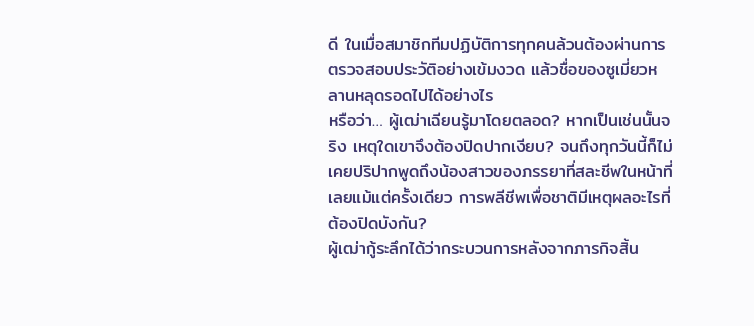ดี ในเมื่อสมาชิกทีมปฏิบัติการทุกคนล้วนต้องผ่านการตรวจสอบประวัติอย่างเข้มงวด แล้วชื่อของซูเมี่ยวหลานหลุดรอดไปได้อย่างไร
หรือว่า… ผู้เฒ่าเฉียนรู้มาโดยตลอด? หากเป็นเช่นนั้นจริง เหตุใดเขาจึงต้องปิดปากเงียบ? จนถึงทุกวันนี้ก็ไม่เคยปริปากพูดถึงน้องสาวของภรรยาที่สละชีพในหน้าที่เลยแม้แต่ครั้งเดียว การพลีชีพเพื่อชาติมีเหตุผลอะไรที่ต้องปิดบังกัน?
ผู้เฒ่ากู้ระลึกได้ว่ากระบวนการหลังจากภารกิจสิ้น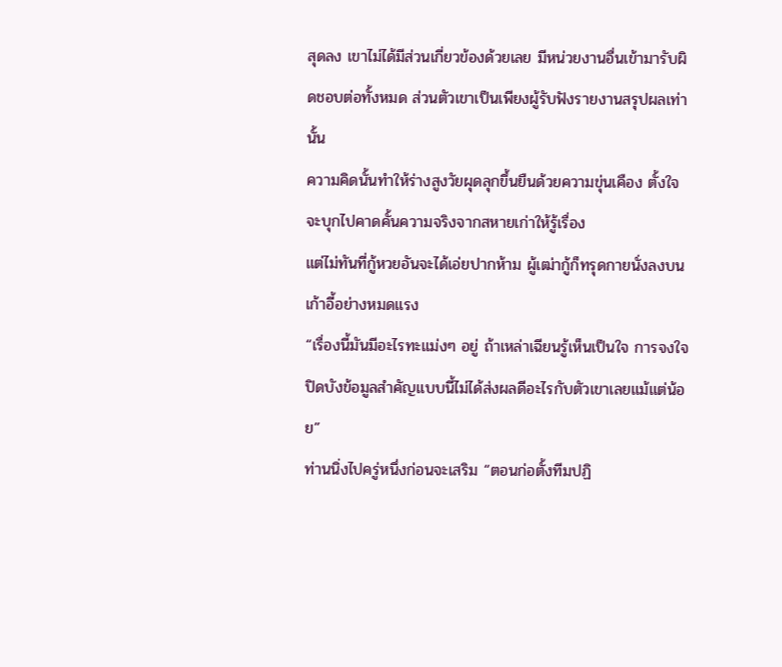สุดลง เขาไม่ได้มีส่วนเกี่ยวข้องด้วยเลย มีหน่วยงานอื่นเข้ามารับผิดชอบต่อทั้งหมด ส่วนตัวเขาเป็นเพียงผู้รับฟังรายงานสรุปผลเท่านั้น
ความคิดนั้นทำให้ร่างสูงวัยผุดลุกขึ้นยืนด้วยความขุ่นเคือง ตั้งใจจะบุกไปคาดคั้นความจริงจากสหายเก่าให้รู้เรื่อง
แต่ไม่ทันที่กู้หวยอันจะได้เอ่ยปากห้าม ผู้เฒ่ากู้ก็ทรุดกายนั่งลงบนเก้าอี้อย่างหมดแรง
“เรื่องนี้มันมีอะไรทะแม่งๆ อยู่ ถ้าเหล่าเฉียนรู้เห็นเป็นใจ การจงใจปิดบังข้อมูลสำคัญแบบนี้ไม่ได้ส่งผลดีอะไรกับตัวเขาเลยแม้แต่น้อย”
ท่านนิ่งไปครู่หนึ่งก่อนจะเสริม “ตอนก่อตั้งทีมปฏิ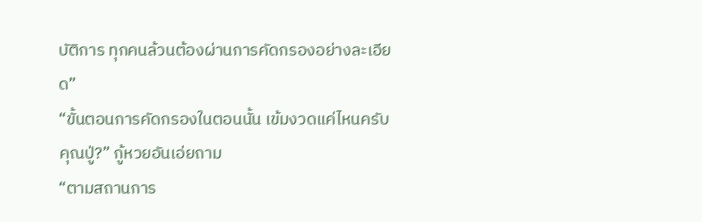บัติการ ทุกคนล้วนต้องผ่านการคัดกรองอย่างละเอียด”
“ขั้นตอนการคัดกรองในตอนนั้น เข้มงวดแค่ไหนครับคุณปู่?” กู้หวยอันเอ่ยถาม
“ตามสถานการ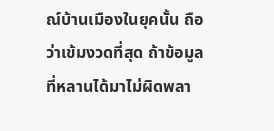ณ์บ้านเมืองในยุคนั้น ถือว่าเข้มงวดที่สุด ถ้าข้อมูลที่หลานได้มาไม่ผิดพลา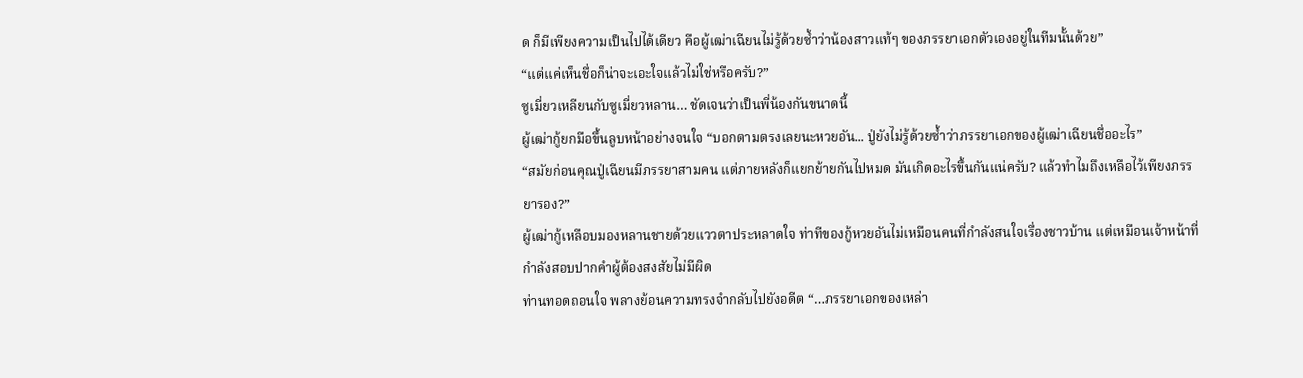ด ก็มีเพียงความเป็นไปได้เดียว คือผู้เฒ่าเฉียนไม่รู้ด้วยซ้ำว่าน้องสาวแท้ๆ ของภรรยาเอกตัวเองอยู่ในทีมนั้นด้วย”
“แต่แค่เห็นชื่อก็น่าจะเอะใจแล้วไม่ใช่หรือครับ?”
ซูเมี่ยวเหลียนกับซูเมี่ยวหลาน… ชัดเจนว่าเป็นพี่น้องกันขนาดนี้
ผู้เฒ่ากู้ยกมือขึ้นลูบหน้าอย่างจนใจ “บอกตามตรงเลยนะหวยอัน... ปู่ยังไม่รู้ด้วยซ้ำว่าภรรยาเอกของผู้เฒ่าเฉียนชื่ออะไร”
“สมัยก่อนคุณปู่เฉียนมีภรรยาสามคน แต่ภายหลังก็แยกย้ายกันไปหมด มันเกิดอะไรขึ้นกันแน่ครับ? แล้วทำไมถึงเหลือไว้เพียงภรรยารอง?”
ผู้เฒ่ากู้เหลือบมองหลานชายด้วยแววตาประหลาดใจ ท่าทีของกู้หวยอันไม่เหมือนคนที่กำลังสนใจเรื่องชาวบ้าน แต่เหมือนเจ้าหน้าที่กำลังสอบปากคำผู้ต้องสงสัยไม่มีผิด
ท่านทอดถอนใจ พลางย้อนความทรงจำกลับไปยังอดีต “…ภรรยาเอกของเหล่า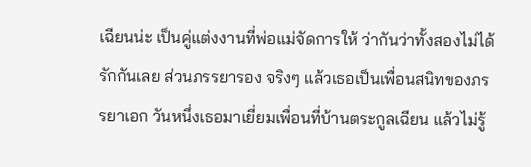เฉียนน่ะ เป็นคู่แต่งงานที่พ่อแม่จัดการให้ ว่ากันว่าทั้งสองไม่ได้รักกันเลย ส่วนภรรยารอง จริงๆ แล้วเธอเป็นเพื่อนสนิทของภรรยาเอก วันหนึ่งเธอมาเยี่ยมเพื่อนที่บ้านตระกูลเฉียน แล้วไม่รู้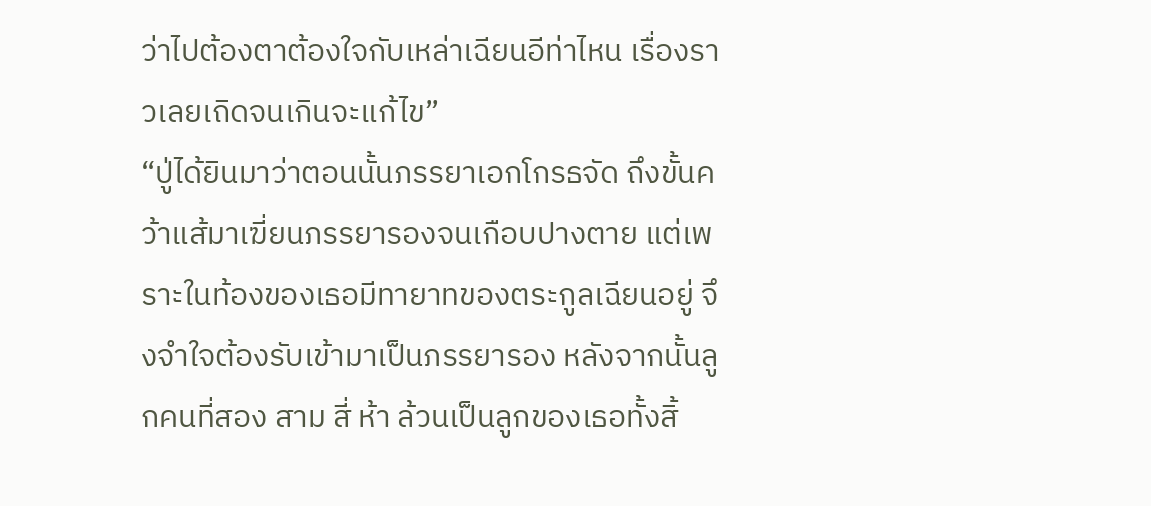ว่าไปต้องตาต้องใจกับเหล่าเฉียนอีท่าไหน เรื่องราวเลยเถิดจนเกินจะแก้ไข”
“ปู่ได้ยินมาว่าตอนนั้นภรรยาเอกโกรธจัด ถึงขั้นคว้าแส้มาเฆี่ยนภรรยารองจนเกือบปางตาย แต่เพราะในท้องของเธอมีทายาทของตระกูลเฉียนอยู่ จึงจำใจต้องรับเข้ามาเป็นภรรยารอง หลังจากนั้นลูกคนที่สอง สาม สี่ ห้า ล้วนเป็นลูกของเธอทั้งสิ้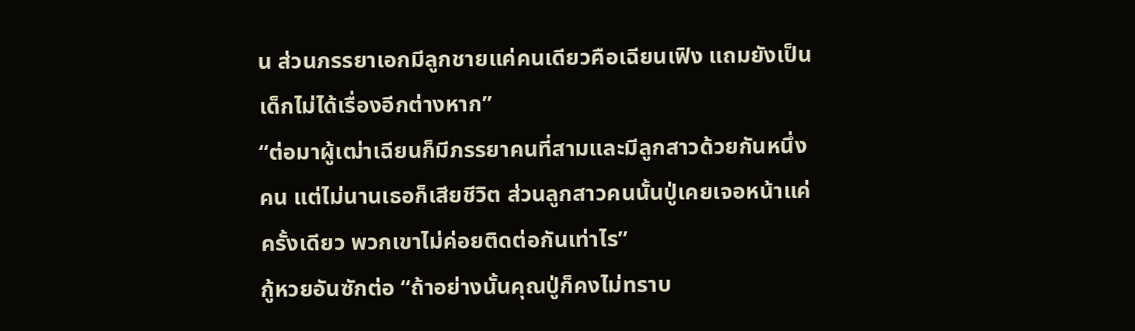น ส่วนภรรยาเอกมีลูกชายแค่คนเดียวคือเฉียนเฟิง แถมยังเป็นเด็กไม่ได้เรื่องอีกต่างหาก”
“ต่อมาผู้เฒ่าเฉียนก็มีภรรยาคนที่สามและมีลูกสาวด้วยกันหนึ่งคน แต่ไม่นานเธอก็เสียชีวิต ส่วนลูกสาวคนนั้นปู่เคยเจอหน้าแค่ครั้งเดียว พวกเขาไม่ค่อยติดต่อกันเท่าไร”
กู้หวยอันซักต่อ “ถ้าอย่างนั้นคุณปู่ก็คงไม่ทราบ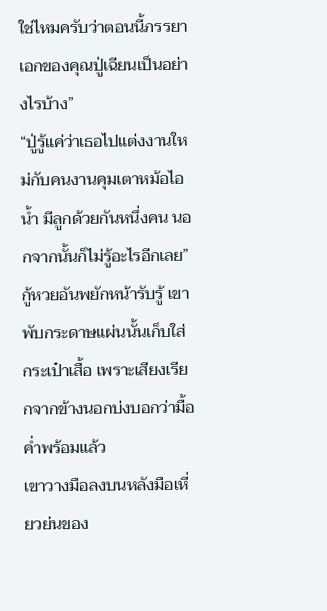ใช่ไหมครับว่าตอนนี้ภรรยาเอกของคุณปู่เฉียนเป็นอย่างไรบ้าง”
“ปู่รู้แค่ว่าเธอไปแต่งงานใหม่กับคนงานคุมเตาหม้อไอน้ำ มีลูกด้วยกันหนึ่งคน นอกจากนั้นก็ไม่รู้อะไรอีกเลย”
กู้หวยอันพยักหน้ารับรู้ เขาพับกระดาษแผ่นนั้นเก็บใส่กระเป๋าเสื้อ เพราะเสียงเรียกจากข้างนอกบ่งบอกว่ามื้อค่ำพร้อมแล้ว
เขาวางมือลงบนหลังมือเหี่ยวย่นของ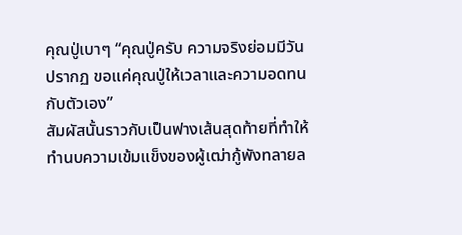คุณปู่เบาๆ “คุณปู่ครับ ความจริงย่อมมีวันปรากฏ ขอแค่คุณปู่ให้เวลาและความอดทนกับตัวเอง”
สัมผัสนั้นราวกับเป็นฟางเส้นสุดท้ายที่ทำให้ทำนบความเข้มแข็งของผู้เฒ่ากู้พังทลายล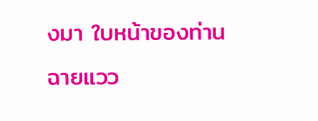งมา ใบหน้าของท่านฉายแวว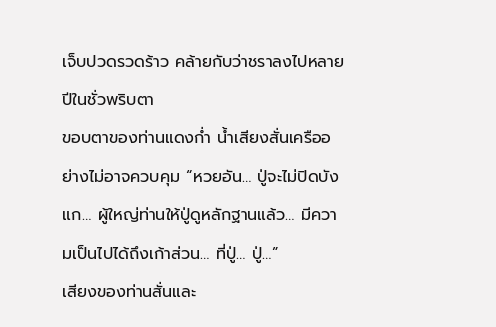เจ็บปวดรวดร้าว คล้ายกับว่าชราลงไปหลายปีในชั่วพริบตา
ขอบตาของท่านแดงก่ำ น้ำเสียงสั่นเครืออย่างไม่อาจควบคุม “หวยอัน… ปู่จะไม่ปิดบังแก… ผู้ใหญ่ท่านให้ปู่ดูหลักฐานแล้ว… มีความเป็นไปได้ถึงเก้าส่วน… ที่ปู่… ปู่…”
เสียงของท่านสั่นและ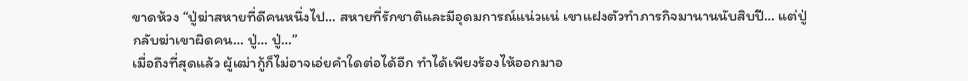ขาดห้วง “ปู่ฆ่าสหายที่ดีคนหนึ่งไป… สหายที่รักชาติและมีอุดมการณ์แน่วแน่ เขาแฝงตัวทำภารกิจมานานนับสิบปี… แต่ปู่กลับฆ่าเขาผิดคน… ปู่… ปู่…”
เมื่อถึงที่สุดแล้ว ผู้เฒ่ากู้ก็ไม่อาจเอ่ยคำใดต่อได้อีก ทำได้เพียงร้องไห้ออกมาอ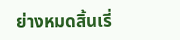ย่างหมดสิ้นเรี่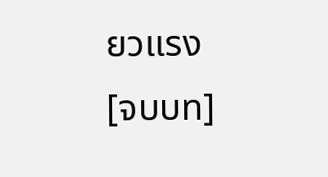ยวแรง
[จบบท]